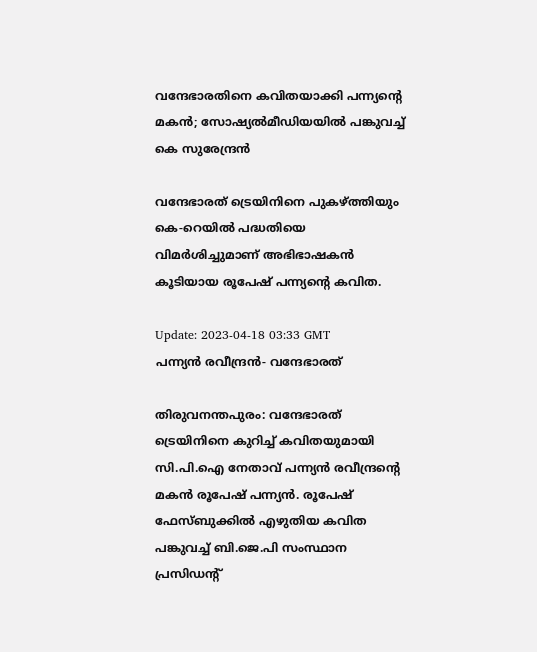വന്ദേഭാരതിനെ കവിതയാക്കി പന്ന്യന്റെ മകൻ; സോഷ്യൽമീഡിയയിൽ പങ്കുവച്ച് കെ സുരേന്ദ്രന്‍

വന്ദേഭാരത് ട്രെയിനിനെ പുകഴ്ത്തിയും കെ-റെയിൽ പദ്ധതിയെ വിമർശിച്ചുമാണ് അഭിഭാഷകൻ കൂടിയായ രൂപേഷ് പന്ന്യന്റെ കവിത.

Update: 2023-04-18 03:33 GMT
പന്ന്യന്‍ രവീന്ദ്രന്‍- വന്ദേഭാരത്

തിരുവനന്തപുരം: വന്ദേഭാരത് ട്രെയിനിനെ കുറിച്ച് കവിതയുമായി സി.പി.ഐ നേതാവ് പന്ന്യൻ രവീന്ദ്രന്റെ മകൻ രൂപേഷ് പന്ന്യൻ. രൂപേഷ് ഫേസ്ബുക്കിൽ എഴുതിയ കവിത പങ്കുവച്ച് ബി.ജെ.പി സംസ്ഥാന പ്രസിഡന്റ്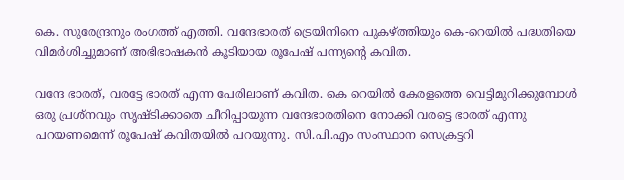കെ. സുരേന്ദ്രനും രംഗത്ത് എത്തി. വന്ദേഭാരത് ട്രെയിനിനെ പുകഴ്ത്തിയും കെ-റെയിൽ പദ്ധതിയെ വിമർശിച്ചുമാണ് അഭിഭാഷകൻ കൂടിയായ രൂപേഷ് പന്ന്യന്റെ കവിത.

വന്ദേ ഭാരത്, വരട്ടേ ഭാരത് എന്ന പേരിലാണ് കവിത. കെ റെയിൽ കേരളത്തെ വെട്ടിമുറിക്കുമ്പോൾ ഒരു പ്രശ്നവും സൃഷ്ടിക്കാതെ ചീറിപ്പായുന്ന വന്ദേഭാരതിനെ നോക്കി വരട്ടെ ഭാരത് എന്നു പറയണമെന്ന് രൂപേഷ് കവിതയിൽ പറയുന്നു. സി.പി.എം സംസ്ഥാന സെക്രട്ടറി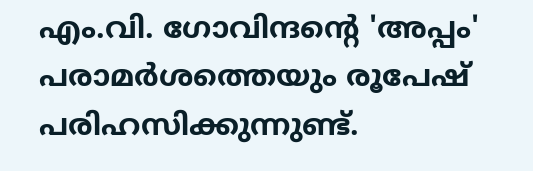എം.വി. ഗോവിന്ദന്റെ 'അപ്പം' പരാമർശത്തെയും രൂപേഷ് പരിഹസിക്കുന്നുണ്ട്.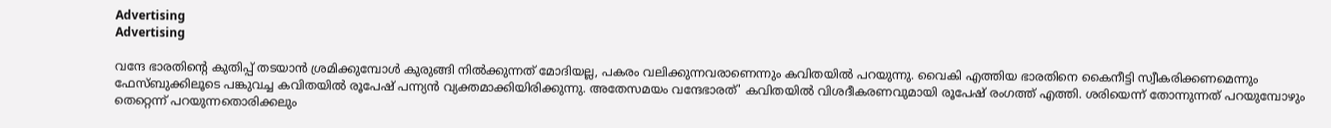Advertising
Advertising

വന്ദേ ഭാരതിന്റെ കുതിപ്പ് തടയാന്‍ ശ്രമിക്കുമ്പോള്‍ കുരുങ്ങി നില്‍ക്കുന്നത് മോദിയല്ല, പകരം വലിക്കുന്നവരാണെന്നും കവിതയില്‍ പറയുന്നു. വൈകി എത്തിയ ഭാരതിനെ കൈനീട്ടി സ്വീകരിക്കണമെന്നും ഫേസ്ബുക്കിലൂടെ പങ്കുവച്ച കവിതയില്‍ രൂപേഷ് പന്ന്യന്‍ വ്യക്തമാക്കിയിരിക്കുന്നു. അതേസമയം വന്ദേഭാരത്' കവിതയില്‍ വിശദീകരണവുമായി രൂപേഷ് രംഗത്ത് എത്തി. ശരിയെന്ന് തോന്നുന്നത് പറയുമ്പോഴും തെറ്റെന്ന് പറയുന്നതൊരിക്കലും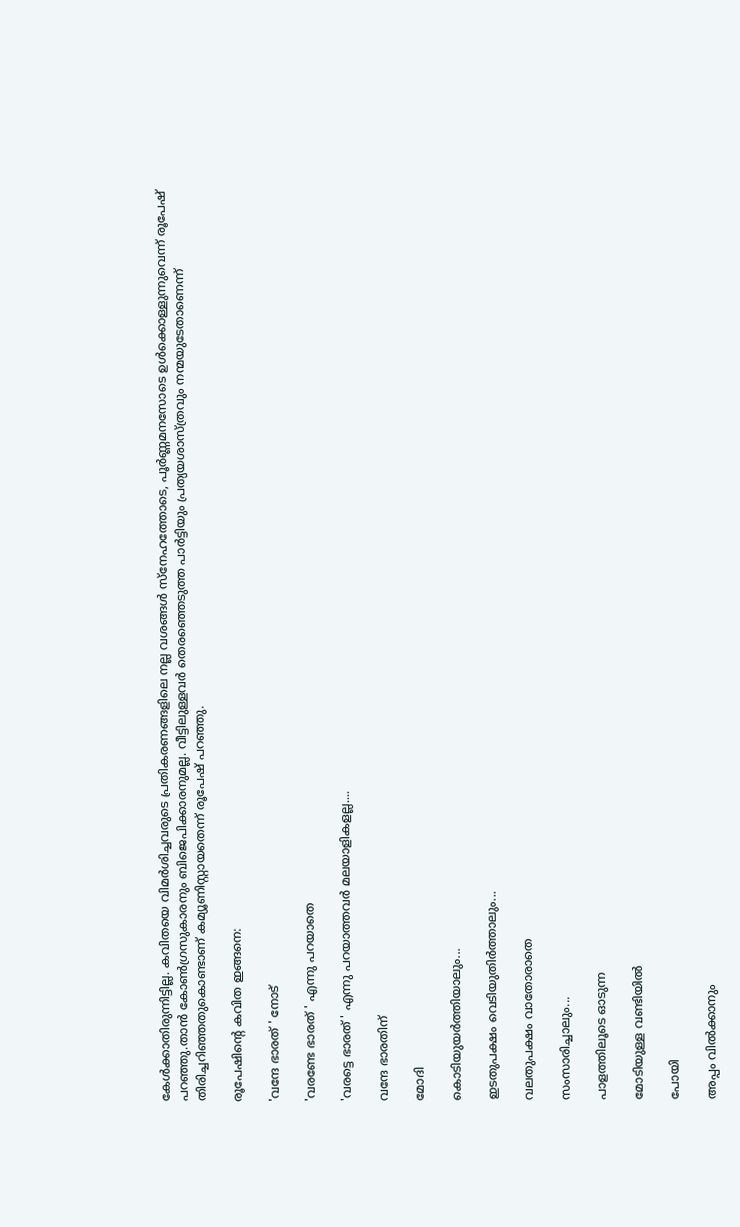കേള്‍ക്കാതിരുന്നിട്ടില്ല. കവിതയെ വിമര്‍ശിച്ചവരുടെ പ്രതികരണങ്ങളിലെ നല്ല വശങ്ങള്‍ സ്‌നേഹത്തോടെ, പൂര്‍ണ്ണമനസോടെ ഉള്‍ക്കൊള്ളുന്നുവെന്ന് രൂപേഷ് പറഞ്ഞു.താന്‍ കോണ്‍ഗ്രസുകാരനും ബിജെപിക്കാരനുമല്ല. വീട്ടിലുള്ളവര്‍ തെരഞ്ഞെടുത്ത പാര്‍ട്ടിയും പ്രത്യയശാസ്ത്രവും നന്മയുടേതാണെന്ന് തിരിച്ചറിഞ്ഞതുകൊണ്ടാണ് കമ്യൂണിസ്റ്റായതെന്ന് രൂപേഷ് പറഞ്ഞു.

രൂപേഷിന്റെ കവിത ഇങ്ങനെ:

'വന്ദേ ഭാരത് ' നോട്

'വരണ്ടേ ഭാരത് ' എന്നു പറയാതെ

'വരട്ടെ ഭാരത് ' എന്നു പറയാത്തവർ മലയാളികളല്ല....

വന്ദേ ഭാരതിന്

മോദി

കൊടിയുയർത്തിയാലും...

ഇടതുപക്ഷം വെടിയുതിർത്താലും...

വലതുപക്ഷം വാതോരാതെ

സംസാരിച്ചാലും...

പാളത്തിലൂടെ ഓടുന്ന

മോടിയുള്ള വണ്ടിയിൽ

പോയി

അപ്പം വിൽക്കാനും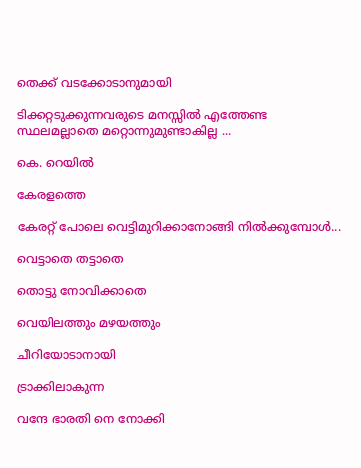തെക്ക് വടക്കോടാനുമായി

ടിക്കറ്റടുക്കുന്നവരുടെ മനസ്സിൽ എത്തേണ്ട സ്ഥലമല്ലാതെ മറ്റൊന്നുമുണ്ടാകില്ല ...

കെ. റെയിൽ

കേരളത്തെ

കേരറ്റ് പോലെ വെട്ടിമുറിക്കാനോങ്ങി നിൽക്കുമ്പോൾ...

വെട്ടാതെ തട്ടാതെ

തൊട്ടു നോവിക്കാതെ

വെയിലത്തും മഴയത്തും

ചീറിയോടാനായി

ട്രാക്കിലാകുന്ന

വന്ദേ ഭാരതി നെ നോക്കി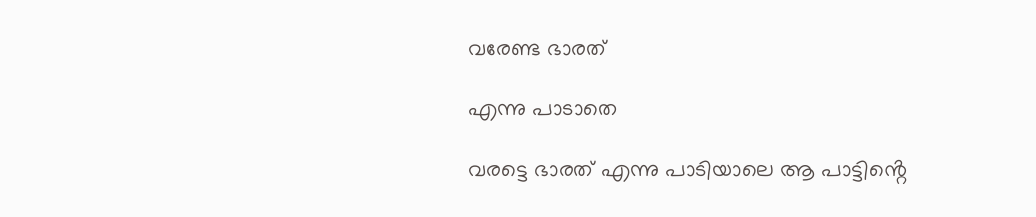വരേണ്ട ഭാരത്

എന്നു പാടാതെ

വരട്ടെ ഭാരത് എന്നു പാടിയാലെ ആ പാട്ടിൻ്റെ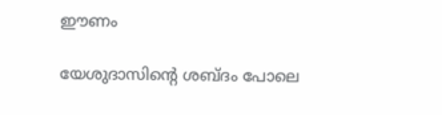ഈണം

യേശുദാസിൻ്റെ ശബ്ദം പോലെ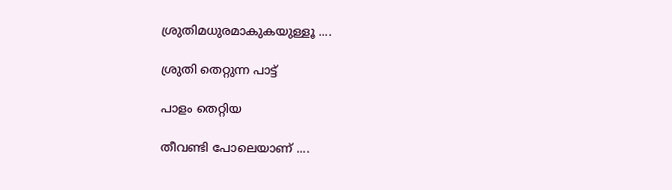ശ്രുതിമധുരമാകുകയുള്ളൂ ....

ശ്രുതി തെറ്റുന്ന പാട്ട്

പാളം തെറ്റിയ

തീവണ്ടി പോലെയാണ് ....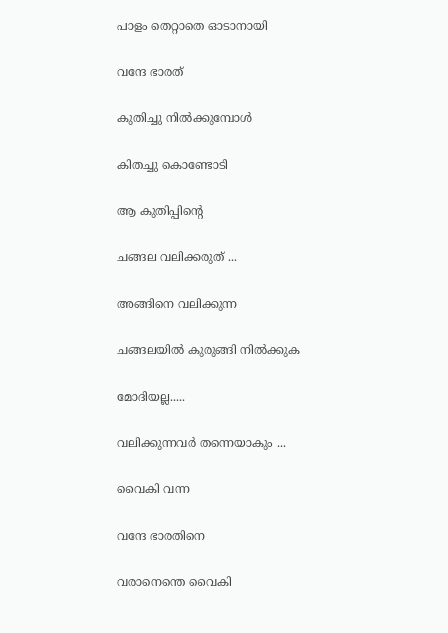പാളം തെറ്റാതെ ഓടാനായി

വന്ദേ ഭാരത്

കുതിച്ചു നിൽക്കുമ്പോൾ

കിതച്ചു കൊണ്ടോടി

ആ കുതിപ്പിൻ്റെ

ചങ്ങല വലിക്കരുത് ...

അങ്ങിനെ വലിക്കുന്ന

ചങ്ങലയിൽ കുരുങ്ങി നിൽക്കുക

മോദിയല്ല.....

വലിക്കുന്നവർ തന്നെയാകും ...

വൈകി വന്ന

വന്ദേ ഭാരതിനെ

വരാനെന്തെ വൈകി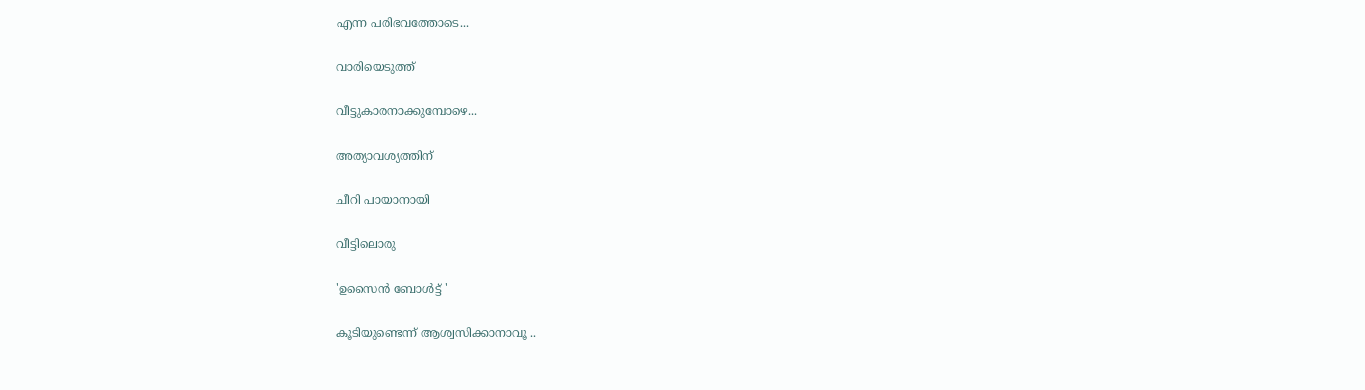എന്ന പരിഭവത്തോടെ...

വാരിയെടുത്ത്

വീട്ടുകാരനാക്കുമ്പോഴെ...

അത്യാവശ്യത്തിന്

ചീറി പായാനായി

വീട്ടിലൊരു

'ഉസൈൻ ബോൾട്ട് '

കൂടിയുണ്ടെന്ന് ആശ്വസിക്കാനാവൂ ..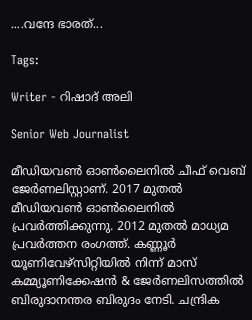....വന്ദേ ഭാരത്...

Tags:

Writer - റിഷാദ് അലി

Senior Web Journalist

മീഡിയവൺ ഓൺലൈനിൽ ചീഫ് വെബ് ജേർണലിസ്റ്റാണ്. 2017 മുതൽ മീഡിയവൺ ഓൺലൈനിൽ പ്രവർത്തിക്കുന്നു. 2012 മുതൽ മാധ്യമ പ്രവർത്തന രംഗത്ത്. കണ്ണൂര്‍ യൂണിവേഴ്‌സിറ്റിയിൽ നിന്ന് മാസ് കമ്മ്യൂണിക്കേഷന്‍ & ജേര്‍ണലിസത്തില്‍ ബിരുദാനന്തര ബിരുദം നേടി. ചന്ദ്രിക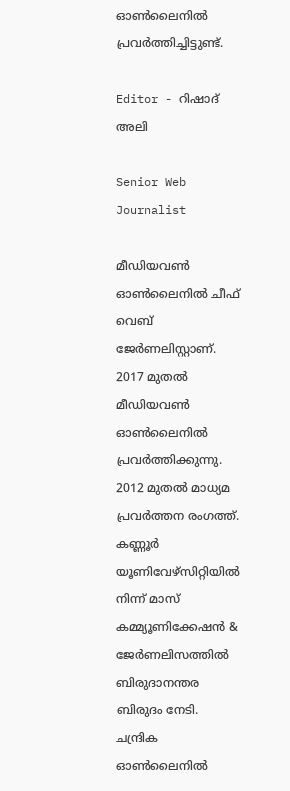ഓണ്‍ലൈനില്‍ പ്രവര്‍ത്തിച്ചിട്ടുണ്ട്.

Editor - റിഷാദ് അലി

Senior Web Journalist

മീഡിയവൺ ഓൺലൈനിൽ ചീഫ് വെബ് ജേർണലിസ്റ്റാണ്. 2017 മുതൽ മീഡിയവൺ ഓൺലൈനിൽ പ്രവർത്തിക്കുന്നു. 2012 മുതൽ മാധ്യമ പ്രവർത്തന രംഗത്ത്. കണ്ണൂര്‍ യൂണിവേഴ്‌സിറ്റിയിൽ നിന്ന് മാസ് കമ്മ്യൂണിക്കേഷന്‍ & ജേര്‍ണലിസത്തില്‍ ബിരുദാനന്തര ബിരുദം നേടി. ചന്ദ്രിക ഓണ്‍ലൈനില്‍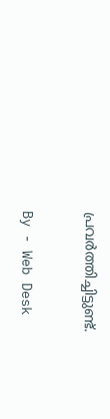പ്രവര്‍ത്തിച്ചിട്ടുണ്ട്.

By - Web Desk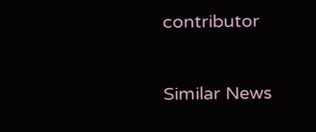contributor

Similar News